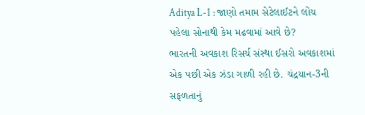Aditya L-1 : જાણો તમામ સેટેલાઈટને લોંચ પહેલા સોનાથી કેમ મઢવામાં આવે છે?
ભારતની અવકાશ રિસર્ચ સંસ્થા ઈસરો અવકાશમાં એક પછી એક ઝંડા ગાળી રહી છે. ચંદ્રયાન-3ની સફળતાનું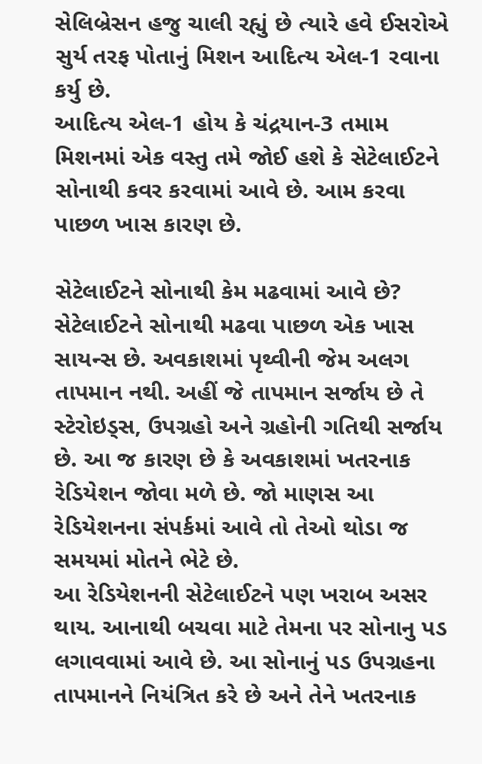સેલિબ્રેસન હજુ ચાલી રહ્યું છે ત્યારે હવે ઈસરોએ સુર્ય તરફ પોતાનું મિશન આદિત્ય એલ-1 રવાના કર્યુ છે.
આદિત્ય એલ-1 હોય કે ચંદ્રયાન-3 તમામ મિશનમાં એક વસ્તુ તમે જોઈ હશે કે સેટેલાઈટને સોનાથી કવર કરવામાં આવે છે. આમ કરવા પાછળ ખાસ કારણ છે.

સેટેલાઈટને સોનાથી કેમ મઢવામાં આવે છે?
સેટેલાઈટને સોનાથી મઢવા પાછળ એક ખાસ સાયન્સ છે. અવકાશમાં પૃથ્વીની જેમ અલગ તાપમાન નથી. અહીં જે તાપમાન સર્જાય છે તે સ્ટેરોઇડ્સ, ઉપગ્રહો અને ગ્રહોની ગતિથી સર્જાય છે. આ જ કારણ છે કે અવકાશમાં ખતરનાક રેડિયેશન જોવા મળે છે. જો માણસ આ રેડિયેશનના સંપર્કમાં આવે તો તેઓ થોડા જ સમયમાં મોતને ભેટે છે.
આ રેડિયેશનની સેટેલાઈટને પણ ખરાબ અસર થાય. આનાથી બચવા માટે તેમના પર સોનાનુ પડ લગાવવામાં આવે છે. આ સોનાનું પડ ઉપગ્રહના તાપમાનને નિયંત્રિત કરે છે અને તેને ખતરનાક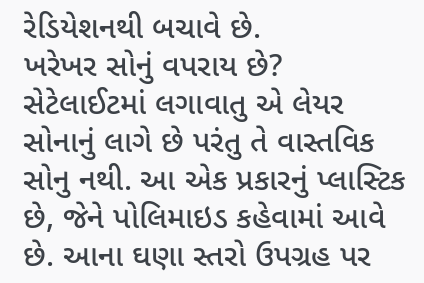રેડિયેશનથી બચાવે છે.
ખરેખર સોનું વપરાય છે?
સેટેલાઈટમાં લગાવાતુ એ લેયર સોનાનું લાગે છે પરંતુ તે વાસ્તવિક સોનુ નથી. આ એક પ્રકારનું પ્લાસ્ટિક છે, જેને પોલિમાઇડ કહેવામાં આવે છે. આના ઘણા સ્તરો ઉપગ્રહ પર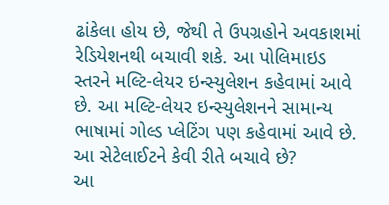ઢાંકેલા હોય છે, જેથી તે ઉપગ્રહોને અવકાશમાં રેડિયેશનથી બચાવી શકે. આ પોલિમાઇડ સ્તરને મલ્ટિ-લેયર ઇન્સ્યુલેશન કહેવામાં આવે છે. આ મલ્ટિ-લેયર ઇન્સ્યુલેશનને સામાન્ય ભાષામાં ગોલ્ડ પ્લેટિંગ પણ કહેવામાં આવે છે.
આ સેટેલાઈટને કેવી રીતે બચાવે છે?
આ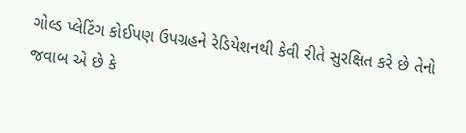ગોલ્ડ પ્લેટિંગ કોઈપણ ઉપગ્રહને રેડિયેશનથી કેવી રીતે સુરક્ષિત કરે છે તેનો જવાબ એ છે કે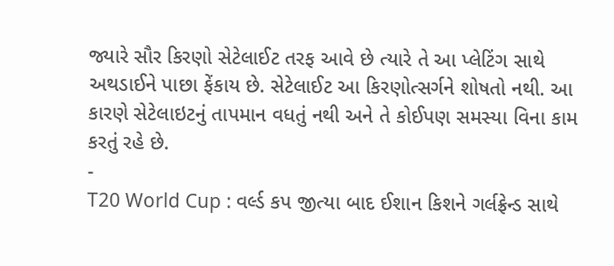જ્યારે સૌર કિરણો સેટેલાઈટ તરફ આવે છે ત્યારે તે આ પ્લેટિંગ સાથે અથડાઈને પાછા ફેંકાય છે. સેટેલાઈટ આ કિરણોત્સર્ગને શોષતો નથી. આ કારણે સેટેલાઇટનું તાપમાન વધતું નથી અને તે કોઈપણ સમસ્યા વિના કામ કરતું રહે છે.
-
T20 World Cup : વર્લ્ડ કપ જીત્યા બાદ ઈશાન કિશને ગર્લફ્રેન્ડ સાથે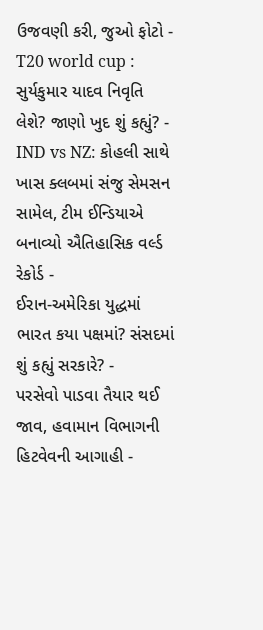ઉજવણી કરી, જુઓ ફોટો -
T20 world cup : સુર્યકુમાર યાદવ નિવૃતિ લેશે? જાણો ખુદ શું કહ્યું? -
IND vs NZ: કોહલી સાથે ખાસ ક્લબમાં સંજુ સેમસન સામેલ, ટીમ ઈન્ડિયાએ બનાવ્યો ઐતિહાસિક વર્લ્ડ રેકોર્ડ -
ઈરાન-અમેરિકા યુદ્ધમાં ભારત કયા પક્ષમાં? સંસદમાં શું કહ્યું સરકારે? -
પરસેવો પાડવા તૈયાર થઈ જાવ, હવામાન વિભાગની હિટવેવની આગાહી -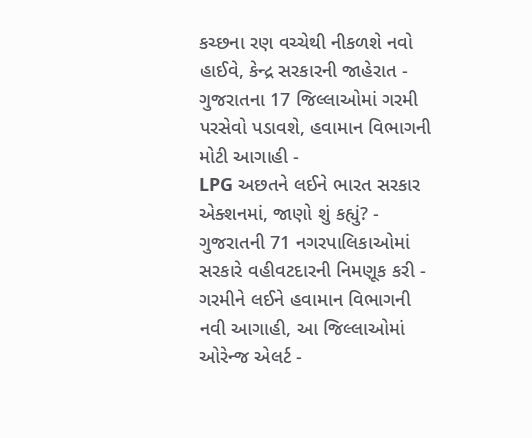કચ્છના રણ વચ્ચેથી નીકળશે નવો હાઈવે, કેન્દ્ર સરકારની જાહેરાત -
ગુજરાતના 17 જિલ્લાઓમાં ગરમી પરસેવો પડાવશે, હવામાન વિભાગની મોટી આગાહી -
LPG અછતને લઈને ભારત સરકાર એક્શનમાં, જાણો શું કહ્યું? -
ગુજરાતની 71 નગરપાલિકાઓમાં સરકારે વહીવટદારની નિમણૂક કરી -
ગરમીને લઈને હવામાન વિભાગની નવી આગાહી, આ જિલ્લાઓમાં ઓરેન્જ એલર્ટ -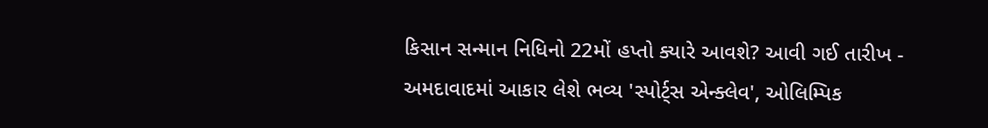કિસાન સન્માન નિધિનો 22મોં હપ્તો ક્યારે આવશે? આવી ગઈ તારીખ -
અમદાવાદમાં આકાર લેશે ભવ્ય 'સ્પોર્ટ્સ એન્ક્લેવ', ઓલિમ્પિક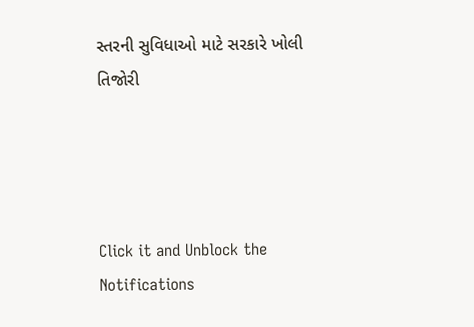સ્તરની સુવિધાઓ માટે સરકારે ખોલી તિજોરી




Click it and Unblock the Notifications